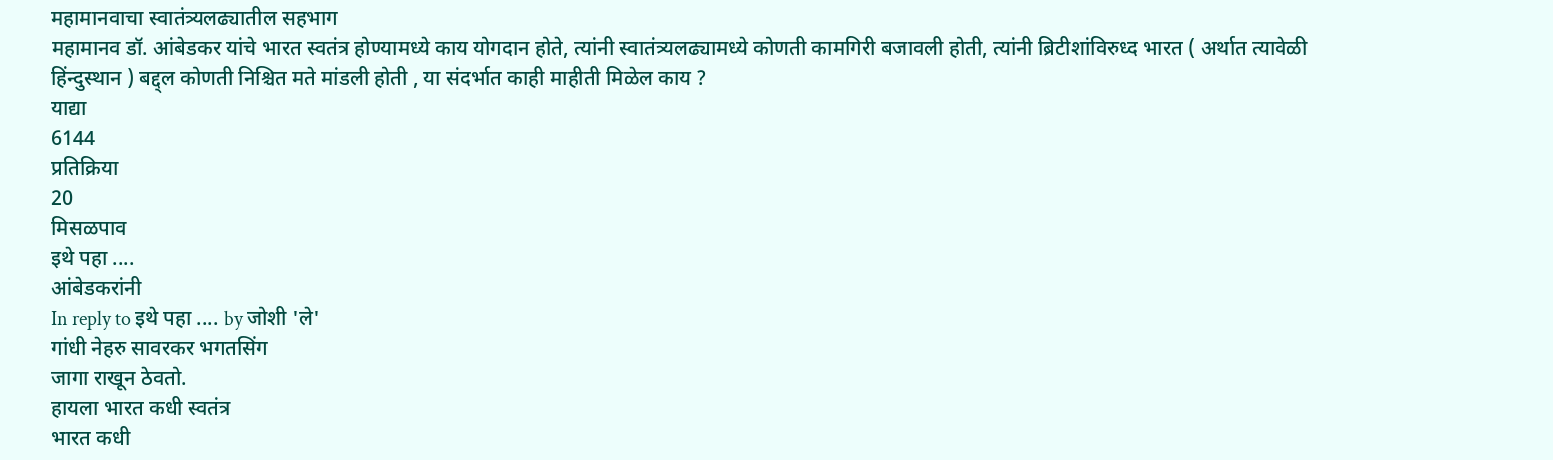महामानवाचा स्वातंत्र्यलढ्यातील सहभाग
महामानव डॉ. आंबेडकर यांचे भारत स्वतंत्र होण्यामध्ये काय योगदान होते, त्यांनी स्वातंत्र्यलढ्यामध्ये कोणती कामगिरी बजावली होती, त्यांनी ब्रिटीशांविरुध्द भारत ( अर्थात त्यावेळी हिंन्दुस्थान ) बद्द्ल कोणती निश्चित मते मांडली होती , या संदर्भात काही माहीती मिळेल काय ?
याद्या
6144
प्रतिक्रिया
20
मिसळपाव
इथे पहा ....
आंबेडकरांनी
In reply to इथे पहा .... by जोशी 'ले'
गांधी नेहरु सावरकर भगतसिंग
जागा राखून ठेवतो.
हायला भारत कधी स्वतंत्र
भारत कधी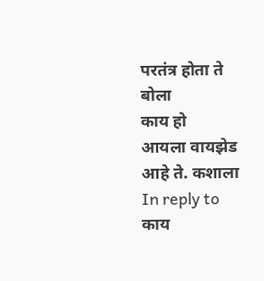परतंत्र होता ते बोला
काय हो
आयला वायझेड आहे ते. कशाला
In reply to काय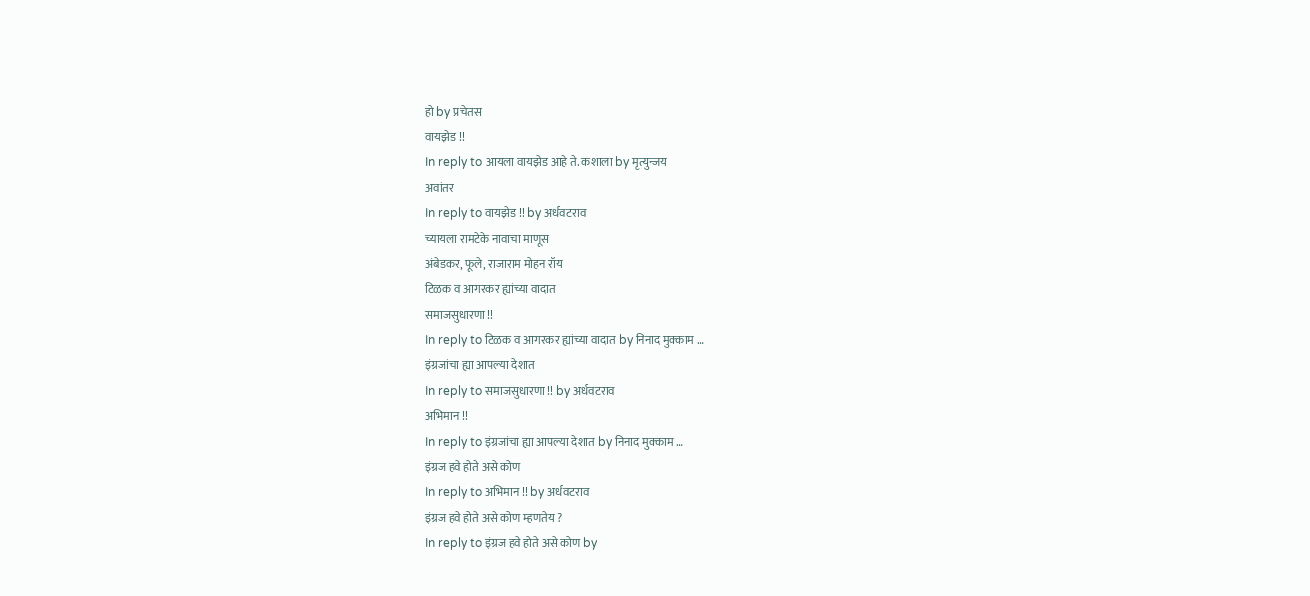हो by प्रचेतस
वायझेड !!
In reply to आयला वायझेड आहे ते. कशाला by मृत्युन्जय
अवांतर
In reply to वायझेड !! by अर्धवटराव
च्यायला रामटेके नावाचा माणूस
अंबेडकर, फूले, राजाराम मोहन रॉय
टिळक व आगरकर ह्यांच्या वादात
समाजसुधारणा !!
In reply to टिळक व आगरकर ह्यांच्या वादात by निनाद मुक्काम …
इंग्रजांचा ह्या आपल्या देशात
In reply to समाजसुधारणा !! by अर्धवटराव
अभिमान !!
In reply to इंग्रजांचा ह्या आपल्या देशात by निनाद मुक्काम …
इंग्रज हवे होते असे कोण
In reply to अभिमान !! by अर्धवटराव
इंग्रज हवे होते असे कोण म्हणतेय ?
In reply to इंग्रज हवे होते असे कोण by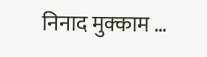निनाद मुक्काम …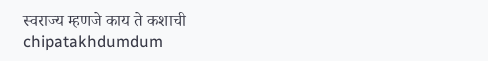स्वराज्य म्हणजे काय ते कशाची
chipatakhdumdum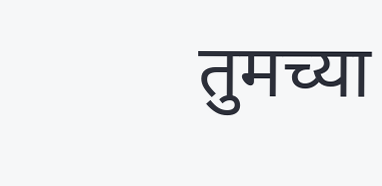तुमच्या